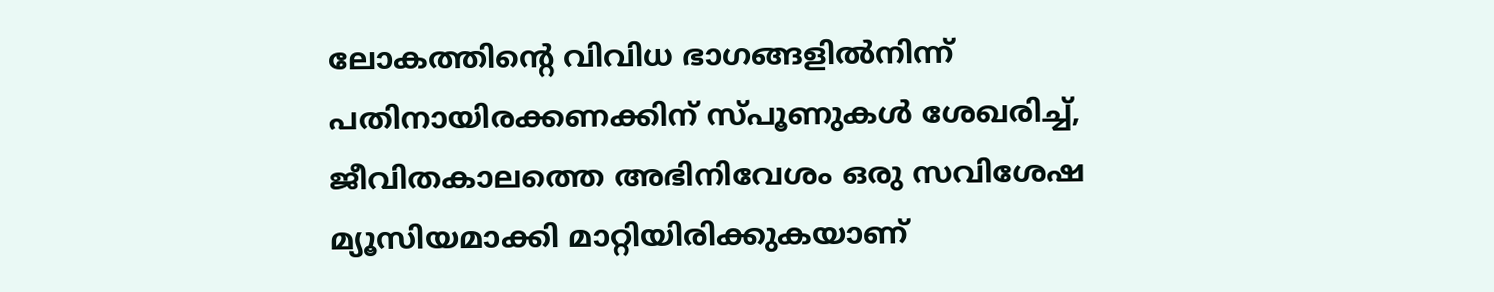ലോകത്തിന്റെ വിവിധ ഭാഗങ്ങളിൽനിന്ന് പതിനായിരക്കണക്കിന് സ്പൂണുകൾ ശേഖരിച്ച്, ജീവിതകാലത്തെ അഭിനിവേശം ഒരു സവിശേഷ മ്യൂസിയമാക്കി മാറ്റിയിരിക്കുകയാണ്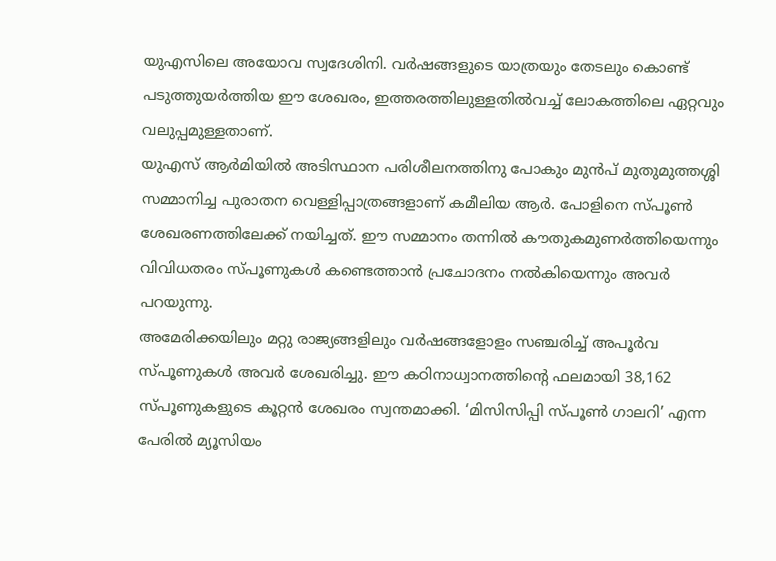യുഎസിലെ അയോവ സ്വദേശിനി. വർഷങ്ങളുടെ യാത്രയും തേടലും കൊണ്ട് പടുത്തുയർത്തിയ ഈ ശേഖരം, ഇത്തരത്തിലുള്ളതിൽവച്ച് ലോകത്തിലെ ഏറ്റവും വലുപ്പമുള്ളതാണ്.
യുഎസ് ആർമിയിൽ അടിസ്ഥാന പരിശീലനത്തിനു പോകും മുൻപ് മുതുമുത്തശ്ശി സമ്മാനിച്ച പുരാതന വെള്ളിപ്പാത്രങ്ങളാണ് കമീലിയ ആർ. പോളിനെ സ്പൂൺ ശേഖരണത്തിലേക്ക് നയിച്ചത്. ഈ സമ്മാനം തന്നിൽ കൗതുകമുണർത്തിയെന്നും വിവിധതരം സ്പൂണുകൾ കണ്ടെത്താൻ പ്രചോദനം നൽകിയെന്നും അവർ പറയുന്നു.
അമേരിക്കയിലും മറ്റു രാജ്യങ്ങളിലും വർഷങ്ങളോളം സഞ്ചരിച്ച് അപൂർവ സ്പൂണുകൾ അവർ ശേഖരിച്ചു. ഈ കഠിനാധ്വാനത്തിന്റെ ഫലമായി 38,162 സ്പൂണുകളുടെ കൂറ്റൻ ശേഖരം സ്വന്തമാക്കി. ‘മിസിസിപ്പി സ്പൂൺ ഗാലറി’ എന്ന പേരിൽ മ്യൂസിയം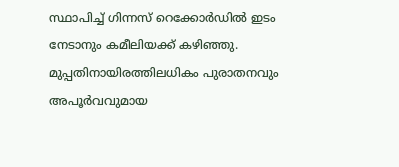സ്ഥാപിച്ച് ഗിന്നസ് റെക്കോർഡിൽ ഇടം നേടാനും കമീലിയക്ക് കഴിഞ്ഞു.
മുപ്പതിനായിരത്തിലധികം പുരാതനവും അപൂർവവുമായ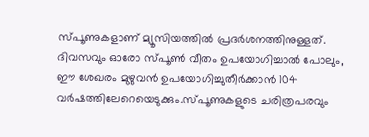സ്പൂണുകളാണ് മ്യൂസിയത്തിൽ പ്രദർശനത്തിനുള്ളത്. ദിവസവും ഓരോ സ്പൂൺ വീതം ഉപയോഗിച്ചാൽ പോലും, ഈ ശേഖരം മുഴുവൻ ഉപയോഗിച്ചുതീർക്കാൻ 104 വർഷത്തിലേറെയെടുക്കും.സ്പൂണുകളുടെ ചരിത്രപരവും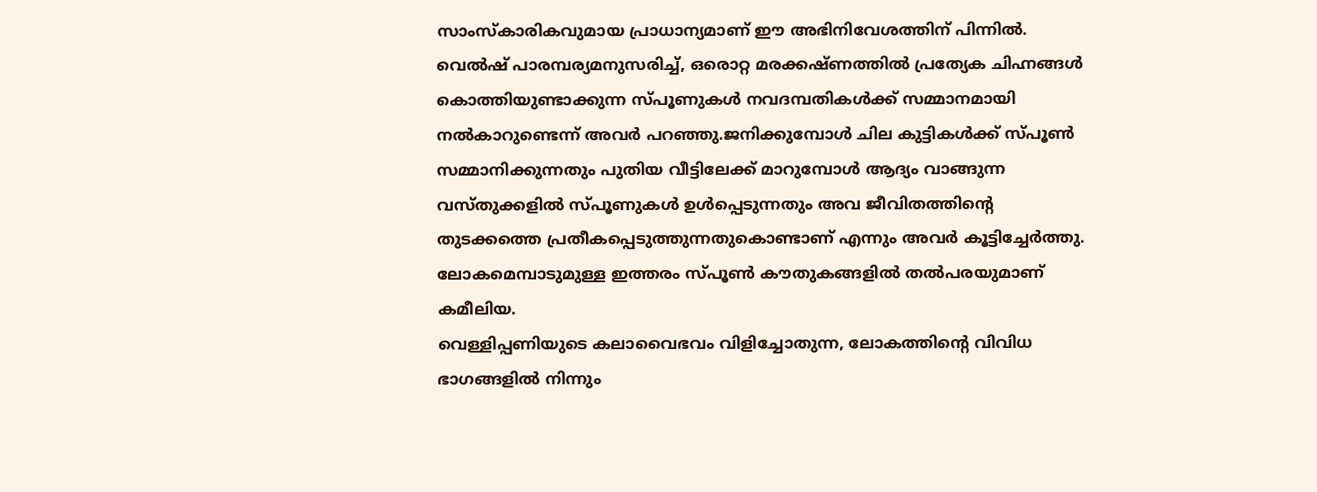സാംസ്കാരികവുമായ പ്രാധാന്യമാണ് ഈ അഭിനിവേശത്തിന് പിന്നിൽ. വെൽഷ് പാരമ്പര്യമനുസരിച്ച്, ഒരൊറ്റ മരക്കഷ്ണത്തിൽ പ്രത്യേക ചിഹ്നങ്ങൾ കൊത്തിയുണ്ടാക്കുന്ന സ്പൂണുകൾ നവദമ്പതികൾക്ക് സമ്മാനമായി നൽകാറുണ്ടെന്ന് അവർ പറഞ്ഞു.ജനിക്കുമ്പോൾ ചില കുട്ടികൾക്ക് സ്പൂൺ സമ്മാനിക്കുന്നതും പുതിയ വീട്ടിലേക്ക് മാറുമ്പോൾ ആദ്യം വാങ്ങുന്ന വസ്തുക്കളിൽ സ്പൂണുകൾ ഉൾപ്പെടുന്നതും അവ ജീവിതത്തിന്റെ തുടക്കത്തെ പ്രതീകപ്പെടുത്തുന്നതുകൊണ്ടാണ് എന്നും അവർ കൂട്ടിച്ചേർത്തു. ലോകമെമ്പാടുമുള്ള ഇത്തരം സ്പൂൺ കൗതുകങ്ങളിൽ തൽപരയുമാണ് കമീലിയ.
വെള്ളിപ്പണിയുടെ കലാവൈഭവം വിളിച്ചോതുന്ന, ലോകത്തിന്റെ വിവിധ ഭാഗങ്ങളിൽ നിന്നും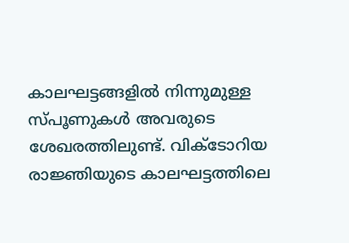കാലഘട്ടങ്ങളിൽ നിന്നുമുള്ള സ്പൂണുകൾ അവരുടെ ശേഖരത്തിലുണ്ട്. വിക്ടോറിയ രാജ്ഞിയുടെ കാലഘട്ടത്തിലെ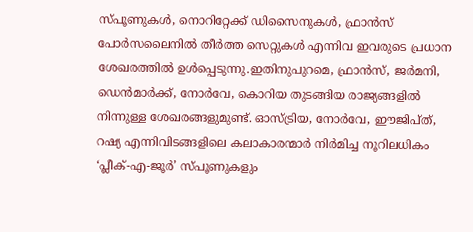സ്പൂണുകൾ, നൊറിറ്റേക്ക് ഡിസൈനുകൾ, ഫ്രാൻസ് പോർസലൈനിൽ തീർത്ത സെറ്റുകൾ എന്നിവ ഇവരുടെ പ്രധാന ശേഖരത്തിൽ ഉൾപ്പെടുന്നു.ഇതിനുപുറമെ, ഫ്രാൻസ്, ജർമനി, ഡെൻമാർക്ക്, നോർവേ, കൊറിയ തുടങ്ങിയ രാജ്യങ്ങളിൽ നിന്നുള്ള ശേഖരങ്ങളുമുണ്ട്. ഓസ്ട്രിയ, നോർവേ, ഈജിപ്ത്, റഷ്യ എന്നിവിടങ്ങളിലെ കലാകാരന്മാർ നിർമിച്ച നൂറിലധികം ‘പ്ലീക്-എ-ജൂർ’ സ്പൂണുകളും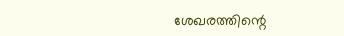ശേഖരത്തിന്റെ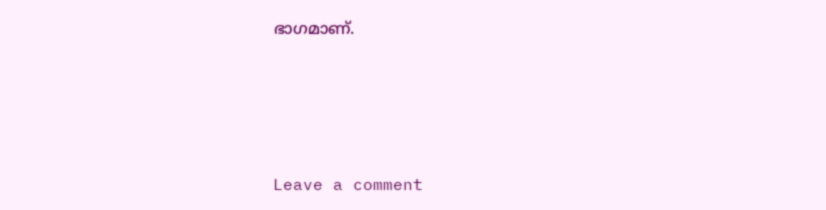ഭാഗമാണ്.






Leave a comment